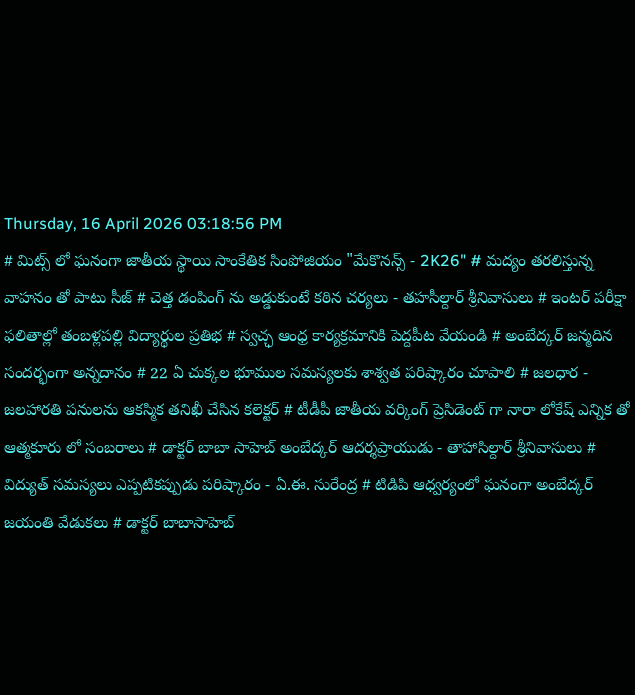Thursday, 16 April 2026 03:18:56 PM
# మిట్స్ లో ఘనంగా జాతీయ స్థాయి సాంకేతిక సింపోజియం "మేకొనన్స్ - 2K26" # మద్యం తరలిస్తున్న వాహనం తో పాటు సీజ్ # చెత్త డంపింగ్ ను అడ్డుకుంటే కఠిన చర్యలు - తహసీల్దార్ శ్రీనివాసులు # ఇంటర్ పరీక్షా ఫలితాల్లో తంబళ్లపల్లి విద్యార్థుల ప్రతిభ # స్వచ్ఛ ఆంధ్ర కార్యక్రమానికి పెద్దపీట వేయండి # అంబేద్కర్ జన్మదిన సందర్భంగా అన్నదానం # 22 ఏ చుక్కల భూముల సమస్యలకు శాశ్వత పరిష్కారం చూపాలి # జలధార - జలహారతి పనులను ఆకస్మిక తనిఖీ చేసిన కలెక్టర్ # టీడీపీ జాతీయ వర్కింగ్ ప్రెసిడెంట్ గా నారా లోకేష్ ఎన్నిక తో ఆత్మకూరు లో సంబరాలు # డాక్టర్ బాబా సాహెబ్ అంబేద్కర్ ఆదర్శప్రాయుడు - తాహాసిల్దార్ శ్రీనివాసులు # విద్యుత్ సమస్యలు ఎప్పటికప్పుడు పరిష్కారం - ఏ.ఈ. సురేంద్ర # టిడిపి ఆధ్వర్యంలో ఘనంగా అంబేద్కర్ జయంతి వేడుకలు # డాక్టర్ బాబాసాహెబ్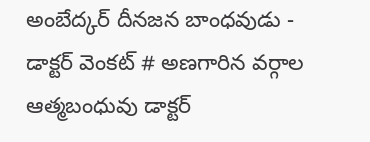అంబేద్కర్ దీనజన బాంధవుడు - డాక్టర్ వెంకట్ # అణగారిన వర్గాల ఆత్మబంధువు డాక్టర్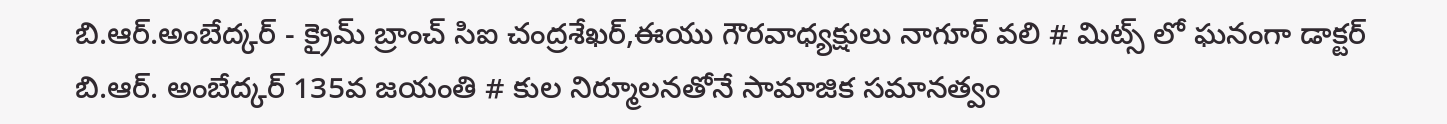బి.ఆర్.అంబేద్కర్ - క్రైమ్ బ్రాంచ్ సిఐ చంద్రశేఖర్,ఈయు గౌరవాధ్యక్షులు నాగూర్ వలి # మిట్స్ లో ఘనంగా డాక్టర్ బి.ఆర్. అంబేద్కర్ 135వ జయంతి # కుల నిర్మూలనతోనే సామాజిక సమానత్వం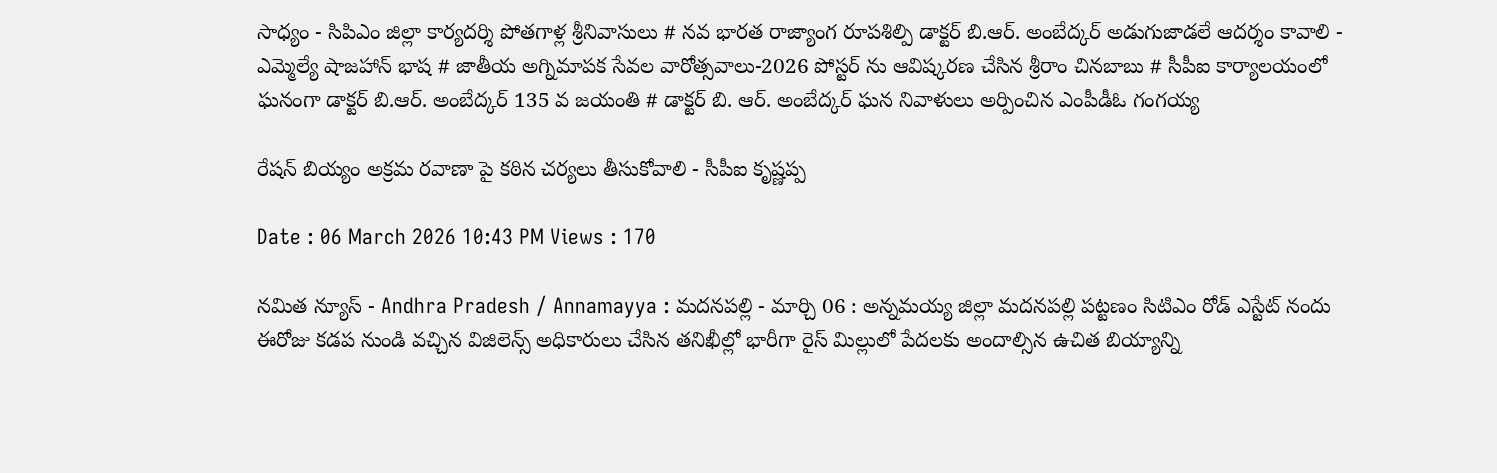సాధ్యం - సిపిఎం జిల్లా కార్యదర్శి పోతగాళ్ల శ్రీనివాసులు # నవ భారత రాజ్యాంగ రూపశిల్పి డాక్టర్ బి.ఆర్. అంబేద్కర్ అడుగుజాడలే ఆదర్శం కావాలి - ఎమ్మెల్యే షాజహాన్ భాష # జాతీయ అగ్నిమాపక సేవల వారోత్సవాలు-2026 పోస్టర్ ను ఆవిష్కరణ చేసిన శ్రీరాం చినబాబు # సీపీఐ కార్యాలయంలో ఘనంగా డాక్టర్ బి.ఆర్. అంబేద్కర్ 135 వ జయంతి # డాక్టర్ బి. ఆర్. అంబేద్కర్ ఘన నివాళులు అర్పించిన ఎంపీడీఓ గంగయ్య

రేషన్ బియ్యం అక్రమ రవాణా పై కఠిన చర్యలు తీసుకోవాలి - సీపీఐ కృష్ణప్ప

Date : 06 March 2026 10:43 PM Views : 170

నమిత న్యూస్ - Andhra Pradesh / Annamayya : మదనపల్లి - మార్చి 06 : అన్నమయ్య జిల్లా మదనపల్లి పట్టణం సిటిఎం రోడ్ ఎస్టేట్ నందు ఈరోజు కడప నుండి వచ్చిన విజిలెన్స్ అధికారులు చేసిన తనిఖీల్లో భారీగా రైస్ మిల్లులో పేదలకు అందాల్సిన ఉచిత బియ్యాన్ని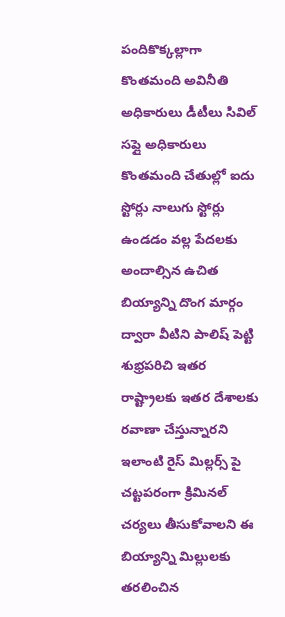పందికొక్కల్లాగా కొంతమంది అవినీతి అధికారులు డీటీలు సివిల్ సప్లై అధికారులు కొంతమంది చేతుల్లో ఐదు స్టోర్లు నాలుగు స్టోర్లు ఉండడం వల్ల పేదలకు అందాల్సిన ఉచిత బియ్యాన్ని దొంగ మార్గం ద్వారా వీటిని పాలిష్ పెట్టి శుభ్రపరిచి ఇతర రాష్ట్రాలకు ఇతర దేశాలకు రవాణా చేస్తున్నారని ఇలాంటి రైస్ మిల్లర్స్ పై చట్టపరంగా క్రిమినల్ చర్యలు తీసుకోవాలని ఈ బియ్యాన్ని మిల్లులకు తరలించిన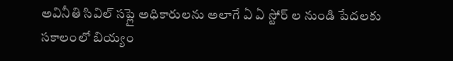అవినీతి సివిల్ సప్లై అధికారులను అలాగే ఏ ఏ స్టోర్ ల నుండి పేదలకు సకాలంలో బియ్యం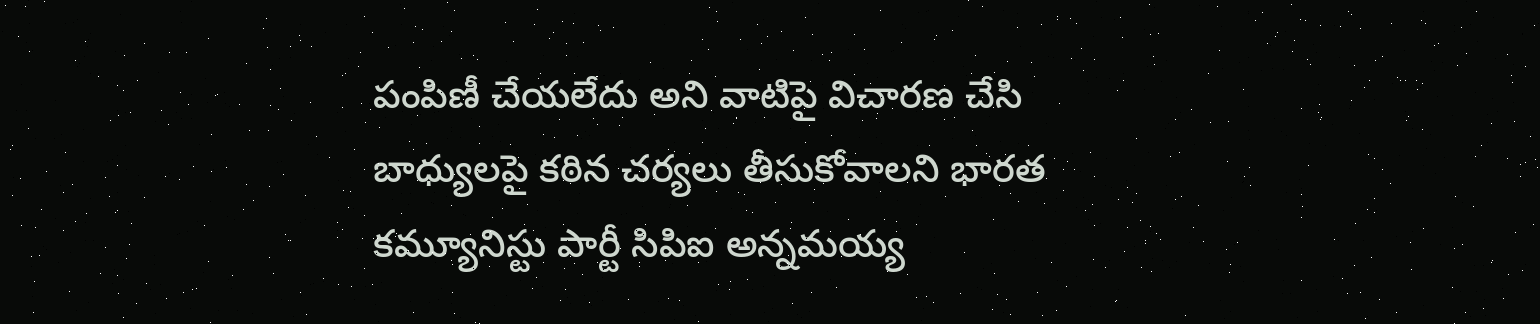పంపిణీ చేయలేదు అని వాటిపై విచారణ చేసి బాధ్యులపై కఠిన చర్యలు తీసుకోవాలని భారత కమ్యూనిస్టు పార్టీ సిపిఐ అన్నమయ్య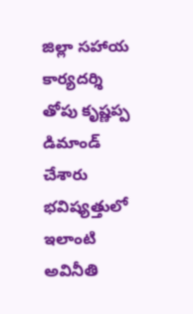జిల్లా సహాయ కార్యదర్శి తోపు కృష్ణప్ప డిమాండ్ చేశారు భవిష్యత్తులో ఇలాంటి అవినీతి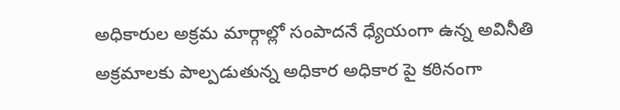అధికారుల అక్రమ మార్గాల్లో సంపాదనే ధ్యేయంగా ఉన్న అవినీతి అక్రమాలకు పాల్పడుతున్న అధికార అధికార పై కఠినంగా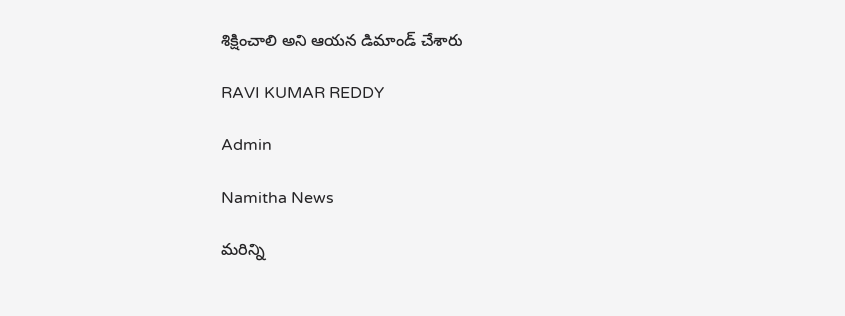శిక్షించాలి అని ఆయన డిమాండ్ చేశారు

RAVI KUMAR REDDY

Admin

Namitha News

మరిన్ని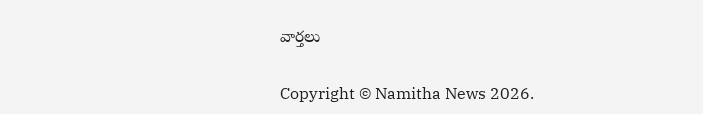వార్తలు

Copyright © Namitha News 2026.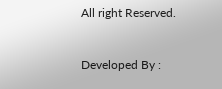All right Reserved.



Developed By :